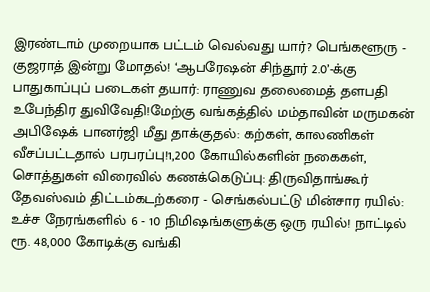இரண்டாம் முறையாக பட்டம் வெல்வது யார்? பெங்களூரு - குஜராத் இன்று மோதல்! ‘ஆபரேஷன் சிந்தூர் 2.0’-க்கு பாதுகாப்புப் படைகள் தயார்: ராணுவ தலைமைத் தளபதி உபேந்திர துவிவேதி!மேற்கு வங்கத்தில் மம்தாவின் மருமகன் அபிஷேக் பானர்ஜி மீது தாக்குதல்: கற்கள், காலணிகள் வீசப்பட்டதால் பரபரப்பு!1,200 கோயில்களின் நகைகள், சொத்துகள் விரைவில் கணக்கெடுப்பு: திருவிதாங்கூர் தேவஸ்வம் திட்டம்கடற்கரை - செங்கல்பட்டு மின்சார ரயில்: உச்ச நேரங்களில் 6 - 10 நிமிஷங்களுக்கு ஒரு ரயில்! நாட்டில் ரூ. 48,000 கோடிக்கு வங்கி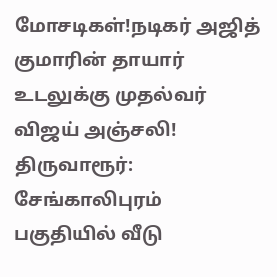மோசடிகள்!நடிகர் அஜித் குமாரின் தாயார் உடலுக்கு முதல்வர் விஜய் அஞ்சலி! திருவாரூர்: சேங்காலிபுரம் பகுதியில் வீடு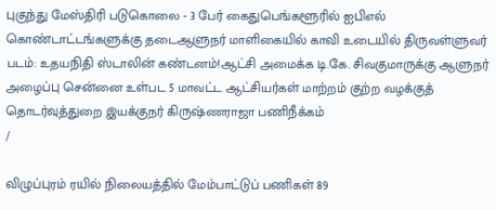புகுந்து மேஸ்திரி படுகொலை - 3 பேர் கைதுபெங்களூரில் ஐபிஎல் கொண்டாட்டங்களுக்கு தடைஆளுநர் மாளிகையில் காவி உடையில் திருவள்ளுவர் படம்: உதயநிதி ஸ்டாலின் கண்டனம்!ஆட்சி அமைக்க டி.கே. சிவகுமாருக்கு ஆளுநர் அழைப்பு சென்னை உள்பட 5 மாவட்ட ஆட்சியர்கள் மாற்றம் குற்ற வழக்குத் தொடர்வுத்துறை இயக்குநர் கிருஷ்ணராஜா பணிநீக்கம்
/

விழுப்புரம் ரயில் நிலையத்தில் மேம்பாட்டுப் பணிகள் 89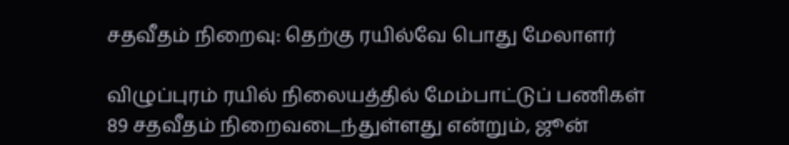சதவீதம் நிறைவு: தெற்கு ரயில்வே பொது மேலாளர்

விழுப்புரம் ரயில் நிலையத்தில் மேம்பாட்டுப் பணிகள் 89 சதவீதம் நிறைவடைந்துள்ளது என்றும், ஜூன்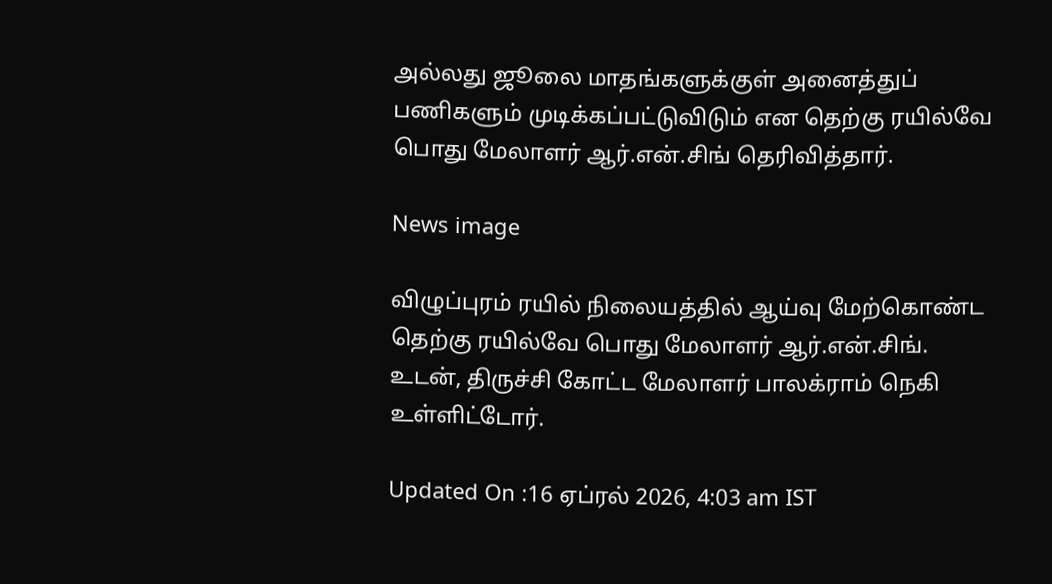அல்லது ஜூலை மாதங்களுக்குள் அனைத்துப் பணிகளும் முடிக்கப்பட்டுவிடும் என தெற்கு ரயில்வே பொது மேலாளர் ஆர்.என்.சிங் தெரிவித்தார்.

News image

விழுப்புரம் ரயில் நிலையத்தில் ஆய்வு மேற்கொண்ட தெற்கு ரயில்வே பொது மேலாளர் ஆர்.என்.சிங். உடன், திருச்சி கோட்ட மேலாளர் பாலக்ராம் நெகி உள்ளிட்டோர்.

Updated On :16 ஏப்ரல் 2026, 4:03 am IST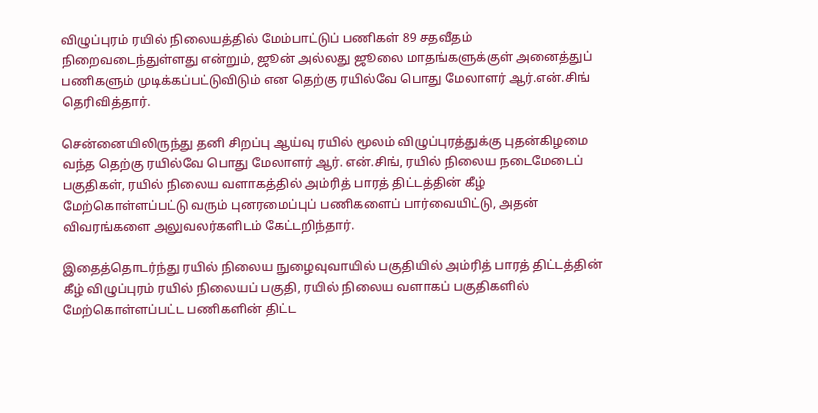விழுப்புரம் ரயில் நிலையத்தில் மேம்பாட்டுப் பணிகள் 89 சதவீதம் நிறைவடைந்துள்ளது என்றும், ஜூன் அல்லது ஜூலை மாதங்களுக்குள் அனைத்துப் பணிகளும் முடிக்கப்பட்டுவிடும் என தெற்கு ரயில்வே பொது மேலாளர் ஆர்.என்.சிங் தெரிவித்தார்.

சென்னையிலிருந்து தனி சிறப்பு ஆய்வு ரயில் மூலம் விழுப்புரத்துக்கு புதன்கிழமை வந்த தெற்கு ரயில்வே பொது மேலாளர் ஆர். என்.சிங், ரயில் நிலைய நடைமேடைப் பகுதிகள், ரயில் நிலைய வளாகத்தில் அம்ரித் பாரத் திட்டத்தின் கீழ் மேற்கொள்ளப்பட்டு வரும் புனரமைப்புப் பணிகளைப் பார்வையிட்டு, அதன் விவரங்களை அலுவலர்களிடம் கேட்டறிந்தார்.

இதைத்தொடர்ந்து ரயில் நிலைய நுழைவுவாயில் பகுதியில் அம்ரித் பாரத் திட்டத்தின் கீழ் விழுப்புரம் ரயில் நிலையப் பகுதி, ரயில் நிலைய வளாகப் பகுதிகளில் மேற்கொள்ளப்பட்ட பணிகளின் திட்ட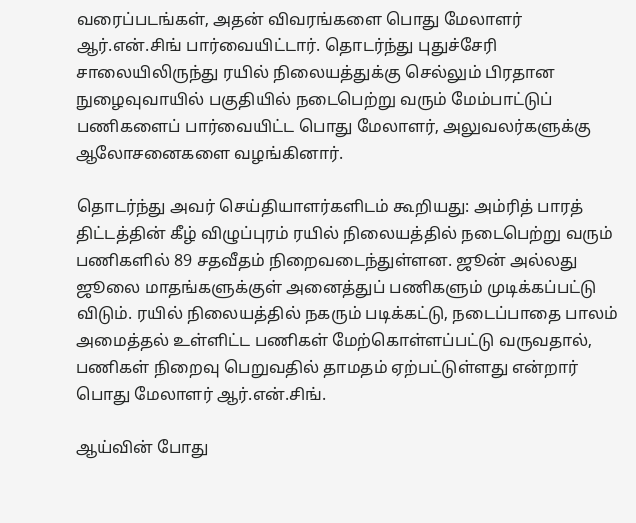வரைப்படங்கள், அதன் விவரங்களை பொது மேலாளர் ஆர்.என்.சிங் பார்வையிட்டார். தொடர்ந்து புதுச்சேரி சாலையிலிருந்து ரயில் நிலையத்துக்கு செல்லும் பிரதான நுழைவுவாயில் பகுதியில் நடைபெற்று வரும் மேம்பாட்டுப் பணிகளைப் பார்வையிட்ட பொது மேலாளர், அலுவலர்களுக்கு ஆலோசனைகளை வழங்கினார்.

தொடர்ந்து அவர் செய்தியாளர்களிடம் கூறியது: அம்ரித் பாரத் திட்டத்தின் கீழ் விழுப்புரம் ரயில் நிலையத்தில் நடைபெற்று வரும் பணிகளில் 89 சதவீதம் நிறைவடைந்துள்ளன. ஜூன் அல்லது ஜூலை மாதங்களுக்குள் அனைத்துப் பணிகளும் முடிக்கப்பட்டு விடும். ரயில் நிலையத்தில் நகரும் படிக்கட்டு, நடைப்பாதை பாலம் அமைத்தல் உள்ளிட்ட பணிகள் மேற்கொள்ளப்பட்டு வருவதால், பணிகள் நிறைவு பெறுவதில் தாமதம் ஏற்பட்டுள்ளது என்றார் பொது மேலாளர் ஆர்.என்.சிங்.

ஆய்வின் போது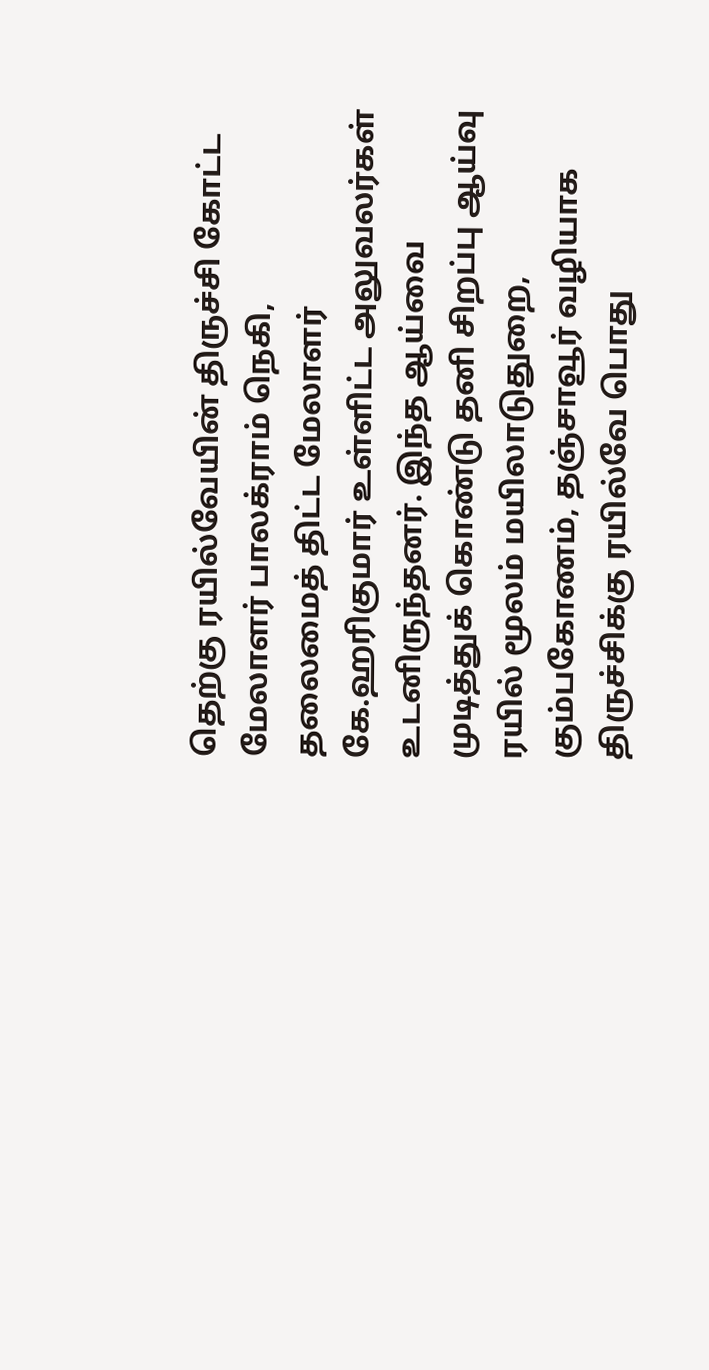தெற்கு ரயில்வேயின் திருச்சி கோட்ட மேலாளர் பாலக்ராம் நெகி, தலைமைத் திட்ட மேலாளர் கே.ஹரிகுமார் உள்ளிட்ட அலுவலர்கள் உடனிருந்தனர். இந்த ஆய்வை முடித்துக் கொண்டு தனி சிறப்பு ஆய்வு ரயில் மூலம் மயிலாடுதுறை, கும்பகோணம், தஞ்சாவூர் வழியாக திருச்சிக்கு ரயில்வே பொது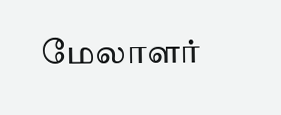மேலாளர்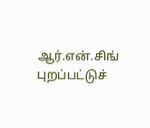ஆர்.என்.சிங் புறப்பட்டுச்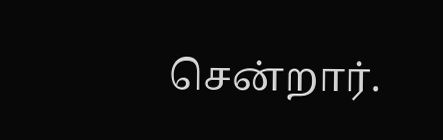சென்றார்.